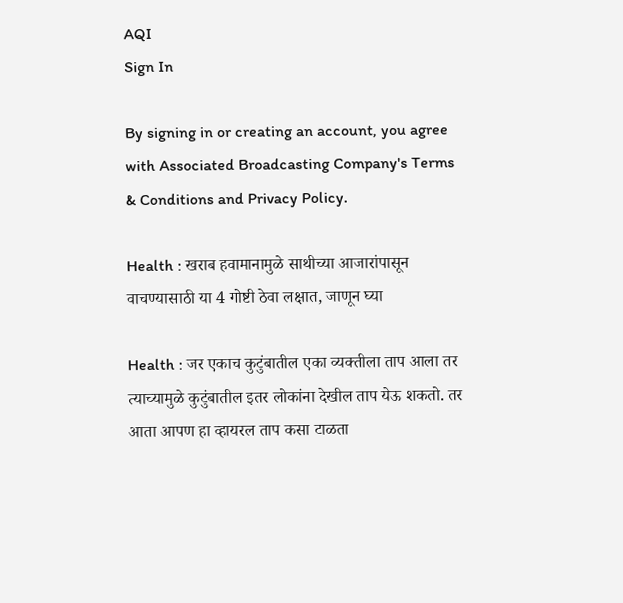AQI
Sign In

By signing in or creating an account, you agree with Associated Broadcasting Company's Terms & Conditions and Privacy Policy.

Health : खराब हवामानामुळे साथीच्या आजारांपासून वाचण्यासाठी या 4 गोष्टी ठेवा लक्षात, जाणून घ्या

Health : जर एकाच कुटुंबातील एका व्यक्तीला ताप आला तर त्याच्यामुळे कुटुंबातील इतर लोकांना देखील ताप येऊ शकतो. तर आता आपण हा व्हायरल ताप कसा टाळता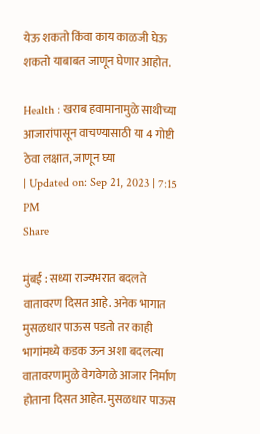येऊ शकतो किंवा काय काळजी घेऊ शकतो याबाबत जाणून घेणार आहोत.

Health : खराब हवामानामुळे साथीच्या आजारांपासून वाचण्यासाठी या 4 गोष्टी ठेवा लक्षात, जाणून घ्या
| Updated on: Sep 21, 2023 | 7:15 PM
Share

मुंबई : सध्या राज्यभरात बदलते वातावरण दिसत आहे. अनेक भागात मुसळधार पाऊस पडतो तर काही भागांमध्ये कडक ऊन अशा बदलत्या वातावरणामुळे वेगवेगळे आजार निर्माण होताना दिसत आहेत. मुसळधार पाऊस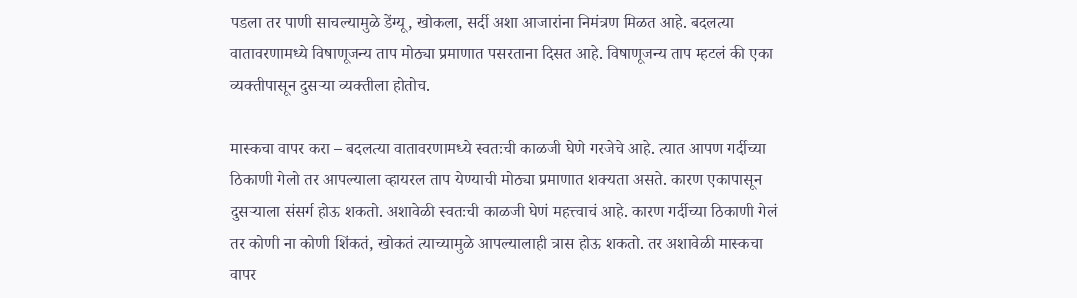पडला तर पाणी साचल्यामुळे डेंग्यू, खोकला, सर्दी अशा आजारांना निमंत्रण मिळत आहे. बदलत्या वातावरणामध्ये विषाणूजन्य ताप मोठ्या प्रमाणात पसरताना दिसत आहे. विषाणूजन्य ताप म्हटलं की एका व्यक्तीपासून दुसऱ्या व्यक्तीला होतोच.

मास्कचा वापर करा – बदलत्या वातावरणामध्ये स्वतःची काळजी घेणे गरजेचे आहे. त्यात आपण गर्दीच्या ठिकाणी गेलो तर आपल्याला व्हायरल ताप येण्याची मोठ्या प्रमाणात शक्यता असते. कारण एकापासून दुसऱ्याला संसर्ग होऊ शकतो. अशावेळी स्वतःची काळजी घेणं महत्त्वाचं आहे. कारण गर्दीच्या ठिकाणी गेलं तर कोणी ना कोणी शिंकतं, खोकतं त्याच्यामुळे आपल्यालाही त्रास होऊ शकतो. तर अशावेळी मास्कचा वापर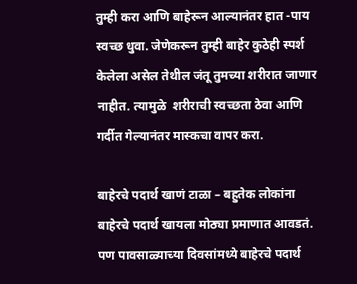तुम्ही करा आणि बाहेरून आल्यानंतर हात -पाय स्वच्छ धुवा. जेणेकरून तुम्ही बाहेर कुठेही स्पर्श केलेला असेल तेथील जंतू तुमच्या शरीरात जाणार नाहीत. त्यामुळे  शरीराची स्वच्छता ठेवा आणि गर्दीत गेल्यानंतर मास्कचा वापर करा.

बाहेरचे पदार्थ खाणं टाळा – बहुतेक लोकांना बाहेरचे पदार्थ खायला मोठ्या प्रमाणात आवडतं. पण पावसाळ्याच्या दिवसांमध्ये बाहेरचे पदार्थ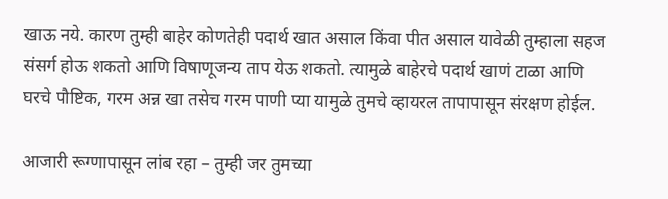खाऊ नये. कारण तुम्ही बाहेर कोणतेही पदार्थ खात असाल किंवा पीत असाल यावेळी तुम्हाला सहज संसर्ग होऊ शकतो आणि विषाणूजन्य ताप येऊ शकतो. त्यामुळे बाहेरचे पदार्थ खाणं टाळा आणि घरचे पौष्टिक, गरम अन्न खा तसेच गरम पाणी प्या यामुळे तुमचे व्हायरल तापापासून संरक्षण होईल.

आजारी रूग्णापासून लांब रहा – तुम्ही जर तुमच्या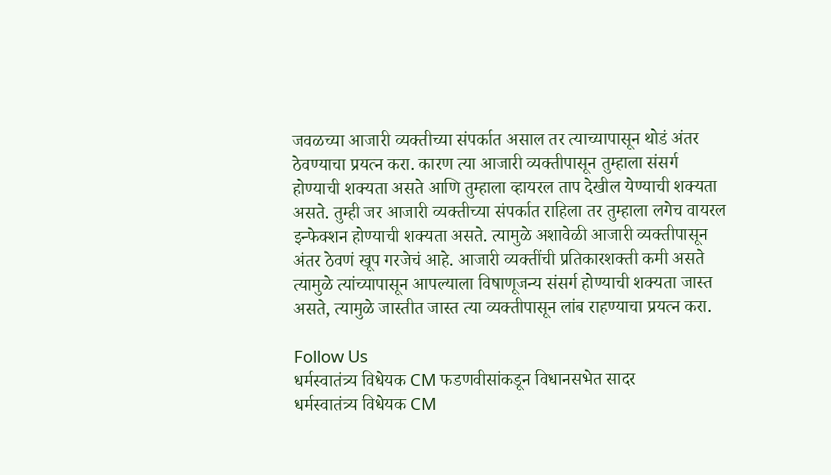जवळच्या आजारी व्यक्तीच्या संपर्कात असाल तर त्याच्यापासून थोडं अंतर ठेवण्याचा प्रयत्न करा. कारण त्या आजारी व्यक्तीपासून तुम्हाला संसर्ग होण्याची शक्यता असते आणि तुम्हाला व्हायरल ताप देखील येण्याची शक्यता असते. तुम्ही जर आजारी व्यक्तीच्या संपर्कात राहिला तर तुम्हाला लगेच वायरल इन्फेक्शन होण्याची शक्यता असते. त्यामुळे अशावेळी आजारी व्यक्तीपासून अंतर ठेवणं खूप गरजेचं आहे. आजारी व्यक्तींची प्रतिकारशक्ती कमी असते त्यामुळे त्यांच्यापासून आपल्याला विषाणूजन्य संसर्ग होण्याची शक्यता जास्त असते, त्यामुळे जास्तीत जास्त त्या व्यक्तीपासून लांब राहण्याचा प्रयत्न करा.

Follow Us
धर्मस्वातंत्र्य विधेयक CM फडणवीसांकडून विधानसभेत सादर
धर्मस्वातंत्र्य विधेयक CM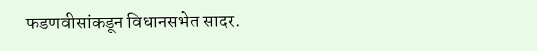फडणवीसांकडून विधानसभेत सादर.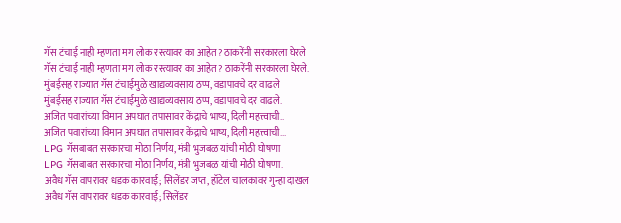गॅस टंचाई नाही म्हणता मग लोक रस्त्यावर का आहेत? ठाकरेंनी सरकारला घेरले
गॅस टंचाई नाही म्हणता मग लोक रस्त्यावर का आहेत? ठाकरेंनी सरकारला घेरले.
मुंबईसह राज्यात गॅस टंचाईमुळे खाद्यव्यवसाय ठप्प, वडापावचे दर वाढले
मुंबईसह राज्यात गॅस टंचाईमुळे खाद्यव्यवसाय ठप्प, वडापावचे दर वाढले.
अजित पवारांच्या विमान अपघात तपासावर केंद्राचे भाष्य, दिली महत्त्वाची..
अजित पवारांच्या विमान अपघात तपासावर केंद्राचे भाष्य, दिली महत्त्वाची...
LPG गॅसबाबत सरकारचा मोठा निर्णय, मंत्री भुजबळ यांची मोठी घोषणा
LPG गॅसबाबत सरकारचा मोठा निर्णय, मंत्री भुजबळ यांची मोठी घोषणा.
अवैध गॅस वापरावर धडक कारवाई; सिलेंडर जप्त, हॉटेल चालकावर गुन्हा दाखल
अवैध गॅस वापरावर धडक कारवाई; सिलेंडर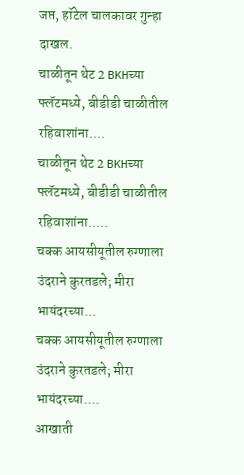जप्त, हॉटेल चालकावर गुन्हा दाखल.
चाळीतून थेट 2 BKHच्या फ्लॅटमध्ये, बीडीडी चाळीतील रहिवाशांना....
चाळीतून थेट 2 BKHच्या फ्लॅटमध्ये, बीडीडी चाळीतील रहिवाशांना.....
चक्क आयसीयूतील रुग्णाला उंदराने कुरतडले; मीरा भायंदरच्या...
चक्क आयसीयूतील रुग्णाला उंदराने कुरतडले; मीरा भायंदरच्या....
आखाती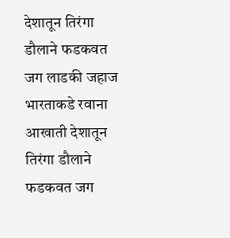देशातून तिरंगा डौलाने फडकवत जग लाडकी जहाज भारताकडे रवाना
आखाती देशातून तिरंगा डौलाने फडकवत जग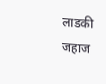लाडकी जहाज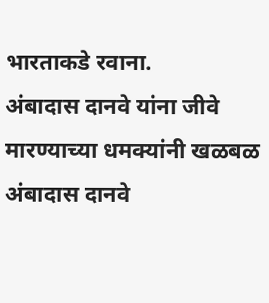भारताकडे रवाना.
अंबादास दानवे यांना जीवे मारण्याच्या धमक्यांनी खळबळ
अंबादास दानवे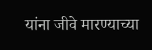यांना जीवे मारण्याच्या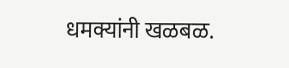धमक्यांनी खळबळ.